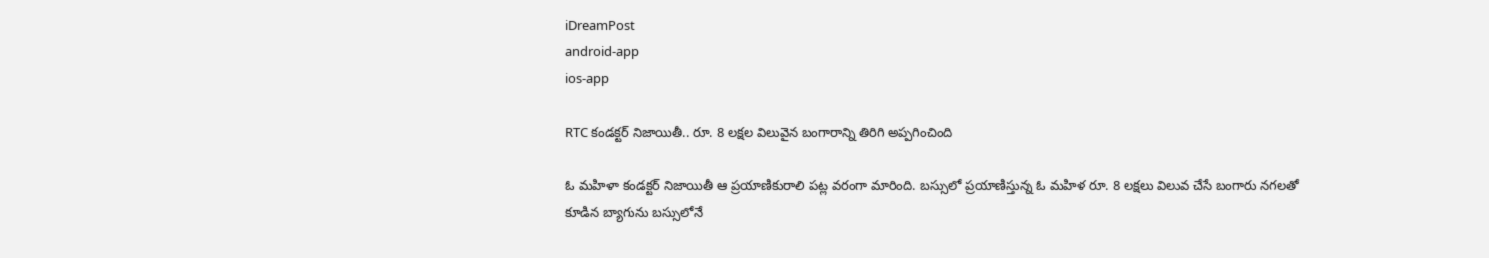iDreamPost
android-app
ios-app

RTC కండక్టర్ నిజాయితీ.. రూ. 8 లక్షల విలువైన బంగారాన్ని తిరిగి అప్పగించింది

ఓ మహిళా కండక్టర్ నిజాయితీ ఆ ప్రయాణికురాలి పట్ల వరంగా మారింది. బస్సులో ప్రయాణిస్తున్న ఓ మహిళ రూ. 8 లక్షలు విలువ చేసే బంగారు నగలతో కూడిన బ్యాగును బస్సులోనే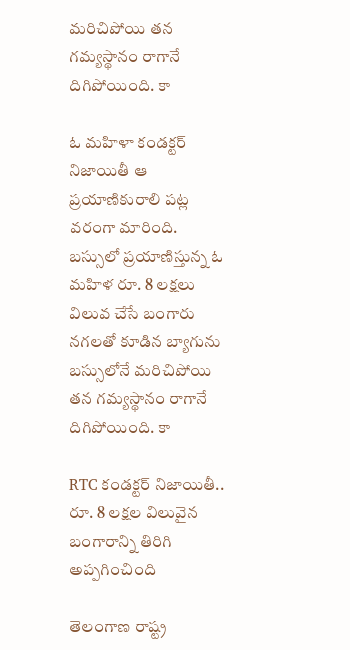మరిచిపోయి తన గమ్యస్థానం రాగానే దిగిపోయింది. కా

ఓ మహిళా కండక్టర్ నిజాయితీ ఆ ప్రయాణికురాలి పట్ల వరంగా మారింది. బస్సులో ప్రయాణిస్తున్న ఓ మహిళ రూ. 8 లక్షలు విలువ చేసే బంగారు నగలతో కూడిన బ్యాగును బస్సులోనే మరిచిపోయి తన గమ్యస్థానం రాగానే దిగిపోయింది. కా

RTC కండక్టర్ నిజాయితీ.. రూ. 8 లక్షల విలువైన బంగారాన్ని తిరిగి అప్పగించింది

తెలంగాణ రాష్ట్ర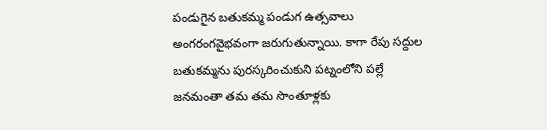పండుగైన బతుకమ్మ పండుగ ఉత్సవాలు అంగరంగవైభవంగా జరుగుతున్నాయి. కాగా రేపు సద్దుల బతుకమ్మను పురస్కరించుకుని పట్నంలోని పల్లే జనమంతా తమ తమ సొంతూళ్లకు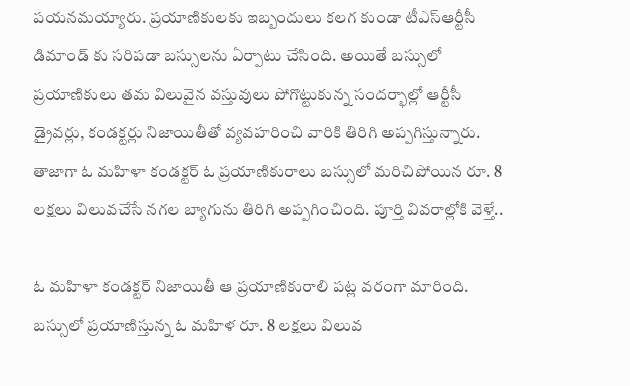పయనమయ్యారు. ప్రయాణికులకు ఇబ్బందులు కలగ కుండా టీఎస్ఆర్టీసీ డిమాండ్ కు సరిపడా బస్సులను ఏర్పాటు చేసింది. అయితే బస్సులో ప్రయాణికులు తమ విలువైన వస్తువులు పోగొట్టుకున్న సందర్భాల్లో ఆర్టీసీ డ్రైవర్లు, కండక్టర్లు నిజాయితీతో వ్యవహరించి వారికి తిరిగి అప్పగిస్తున్నారు. తాజాగా ఓ మహిళా కండక్టర్ ఓ ప్రయాణికురాలు బస్సులో మరిచిపోయిన రూ. 8 లక్షలు విలువచేసే నగల బ్యాగును తిరిగి అప్పగించింది. పూర్తి వివరాల్లోకి వెళ్తే..

ఓ మహిళా కండక్టర్ నిజాయితీ ఆ ప్రయాణికురాలి పట్ల వరంగా మారింది. బస్సులో ప్రయాణిస్తున్న ఓ మహిళ రూ. 8 లక్షలు విలువ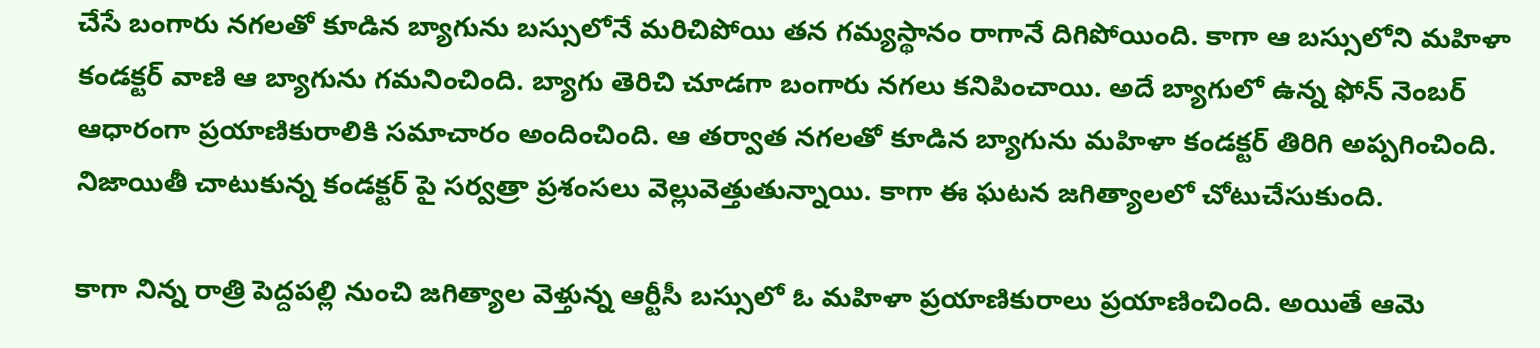చేసే బంగారు నగలతో కూడిన బ్యాగును బస్సులోనే మరిచిపోయి తన గమ్యస్థానం రాగానే దిగిపోయింది. కాగా ఆ బస్సులోని మహిళా కండక్టర్ వాణి ఆ బ్యాగును గమనించింది. బ్యాగు తెరిచి చూడగా బంగారు నగలు కనిపించాయి. అదే బ్యాగులో ఉన్న ఫోన్ నెంబర్ ఆధారంగా ప్రయాణికురాలికి సమాచారం అందించింది. ఆ తర్వాత నగలతో కూడిన బ్యాగును మహిళా కండక్టర్ తిరిగి అప్పగించింది. నిజాయితీ చాటుకున్న కండక్టర్ పై సర్వత్రా ప్రశంసలు వెల్లువెత్తుతున్నాయి. కాగా ఈ ఘటన జగిత్యాలలో చోటుచేసుకుంది.

కాగా నిన్న రాత్రి పెద్దపల్లి నుంచి జగిత్యాల వెళ్తున్న ఆర్టీసీ బస్సులో ఓ మహిళా ప్రయాణికురాలు ప్రయాణించింది. అయితే ఆమె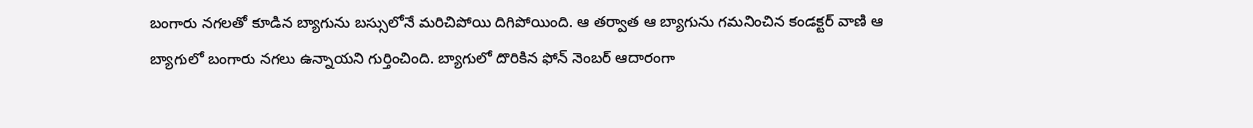బంగారు నగలతో కూడిన బ్యాగును బస్సులోనే మరిచిపోయి దిగిపోయింది. ఆ తర్వాత ఆ బ్యాగును గమనించిన కండక్టర్ వాణి ఆ బ్యాగులో బంగారు నగలు ఉన్నాయని గుర్తించింది. బ్యాగులో దొరికిన ఫోన్ నెంబర్ ఆదారంగా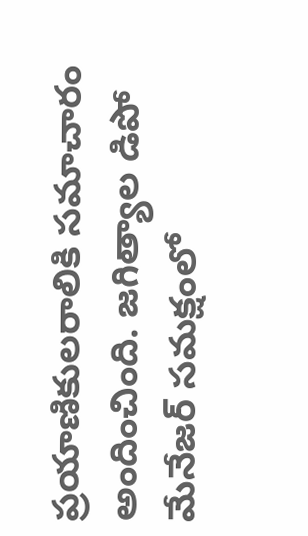ప్రయాణికులరాలికి సమాచారం అందించింది. జగిత్యాల డిపో మేనేజర్ సమక్షంలో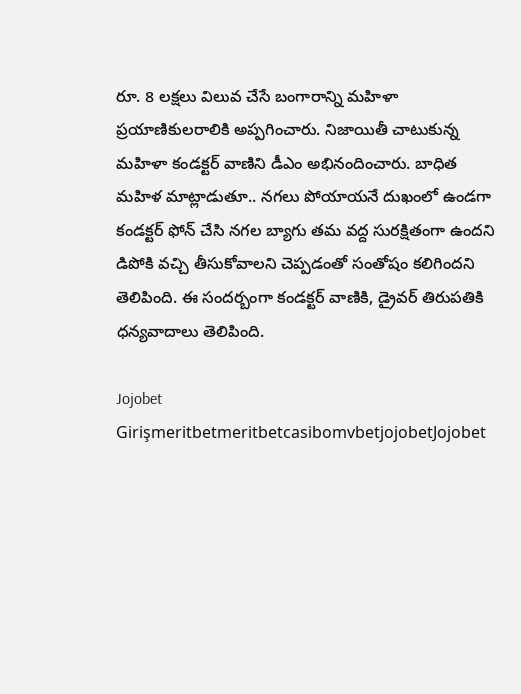రూ. 8 లక్షలు విలువ చేసే బంగారాన్ని మహిళా ప్రయాణికులరాలికి అప్పగించారు. నిజాయితీ చాటుకున్న మహిళా కండక్టర్ వాణిని డీఎం అభినందించారు. బాధిత మహిళ మాట్లాడుతూ.. నగలు పోయాయనే దుఖంలో ఉండగా కండక్టర్ ఫోన్ చేసి నగల బ్యాగు తమ వద్ద సురక్షితంగా ఉందని డిపోకి వచ్చి తీసుకోవాలని చెప్పడంతో సంతోషం కలిగిందని తెలిపింది. ఈ సందర్బంగా కండక్టర్ వాణికి, డ్రైవర్ తిరుపతికి ధన్యవాదాలు తెలిపింది.

Jojobet GirişmeritbetmeritbetcasibomvbetjojobetJojobet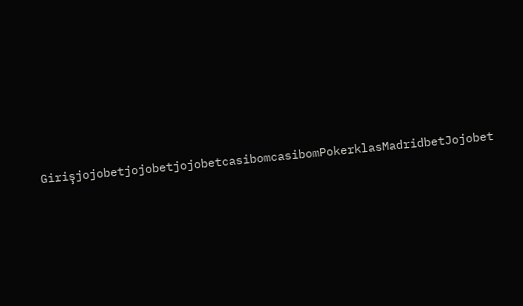GirişjojobetjojobetjojobetcasibomcasibomPokerklasMadridbetJojobet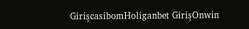GirişcasibomHoliganbet GirişOnwin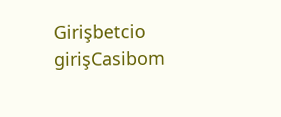Girişbetcio girişCasibom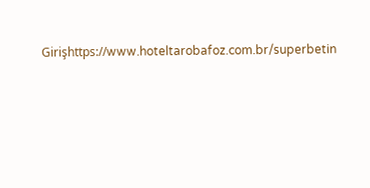Girişhttps://www.hoteltarobafoz.com.br/superbetin